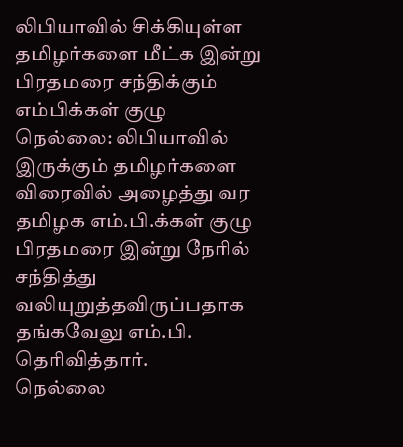லிபியாவில் சிக்கியுள்ள தமிழர்களை மீட்க இன்று பிரதமரை சந்திக்கும் எம்பிக்கள் குழு
நெல்லை: லிபியாவில் இருக்கும் தமிழர்களை விரைவில் அழைத்து வர தமிழக எம்.பி.க்கள் குழு பிரதமரை இன்று நேரில் சந்தித்து வலியுறுத்தவிருப்பதாக தங்கவேலு எம்.பி. தெரிவித்தார்.
நெல்லை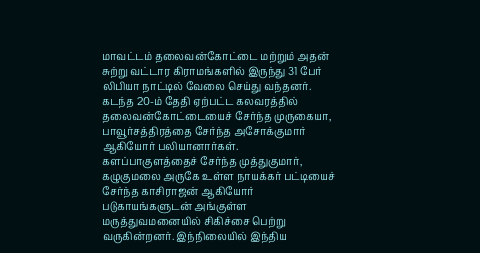மாவட்டம் தலைவன்கோட்டை மற்றும் அதன் சுற்று வட்டார கிராமங்களில் இருந்து 31 பேர் லிபியா நாட்டில் வேலை செய்து வந்தனர். கடந்த 20-ம் தேதி ஏற்பட்ட கலவரத்தில் தலைவன்கோட்டையைச் சேர்ந்த முருகையா, பாவூர்சத்திரத்தை சேர்ந்த அசோக்குமார் ஆகியோர் பலியானார்கள்.
களப்பாகுளத்தைச் சேர்ந்த முத்துகுமார், கழுகுமலை அருகே உள்ள நாயக்கர் பட்டியைச் சேர்ந்த காசிராஜன் ஆகியோர் படுகாயங்களுடன் அங்குள்ள மருத்துவமனையில் சிகிச்சை பெற்று வருகின்றனர். இந்நிலையில் இந்திய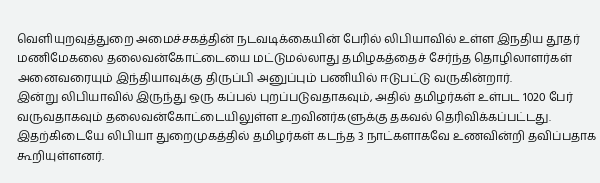வெளியுறவுத்துறை அமைச்சகத்தின் நடவடிக்கையின் பேரில் லிபியாவில் உள்ள இநதிய தூதர் மணிமேகலை தலைவன்கோட்டையை மட்டுமல்லாது தமிழகத்தைச் சேர்ந்த தொழிலாளர்கள் அனைவரையும் இந்தியாவுக்கு திருப்பி அனுப்பும் பணியில் ஈடுபட்டு வருகின்றார்.
இன்று லிபியாவில் இருந்து ஒரு கப்பல் புறப்படுவதாகவும், அதில் தமிழர்கள் உள்பட 1020 பேர் வருவதாகவும் தலைவன்கோட்டையிலுள்ள உறவினர்களுக்கு தகவல் தெரிவிக்கப்பட்டது. இதற்கிடையே லிபியா துறைமுகத்தில் தமிழர்கள் கடந்த 3 நாட்களாகவே உணவின்றி தவிப்பதாக கூறியுள்ளனர்.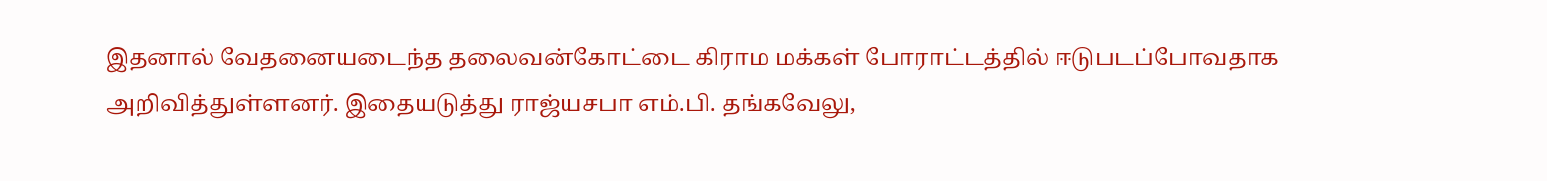இதனால் வேதனையடைந்த தலைவன்கோட்டை கிராம மக்கள் போராட்டத்தில் ஈடுபடப்போவதாக அறிவித்துள்ளனர். இதையடுத்து ராஜ்யசபா எம்.பி. தங்கவேலு,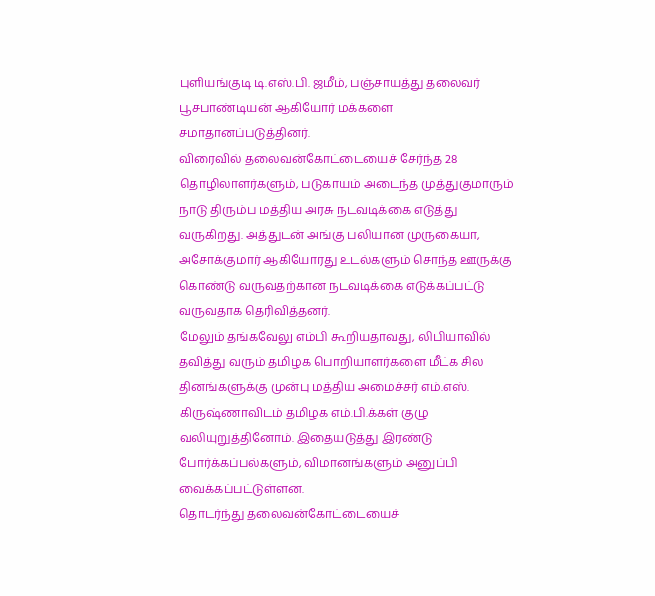புளியங்குடி டி.எஸ்.பி. ஜமீம், பஞ்சாயத்து தலைவர் பூசபாண்டியன் ஆகியோர் மக்களை சமாதானப்படுத்தினர்.
விரைவில் தலைவன்கோட்டையைச் சேர்ந்த 28 தொழிலாளர்களும், படுகாயம் அடைந்த முத்துகுமாரும் நாடு திரும்ப மத்திய அரசு நடவடிக்கை எடுத்து வருகிறது. அத்துடன் அங்கு பலியான முருகையா, அசோக்குமார் ஆகியோரது உடல்களும் சொந்த ஊருக்கு கொண்டு வருவதற்கான நடவடிக்கை எடுக்கப்பட்டு வருவதாக தெரிவித்தனர்.
மேலும் தங்கவேலு எம்பி கூறியதாவது, லிபியாவில் தவித்து வரும் தமிழக பொறியாளர்களை மீட்க சில தினங்களுக்கு முன்பு மத்திய அமைச்சர் எம்.எஸ். கிருஷ்ணாவிடம் தமிழக எம்.பி.க்கள் குழு வலியுறுத்தினோம். இதையடுத்து இரண்டு போர்க்கப்பல்களும், விமானங்களும் அனுப்பி வைக்கப்பட்டுள்ளன.
தொடர்ந்து தலைவன்கோட்டையைச்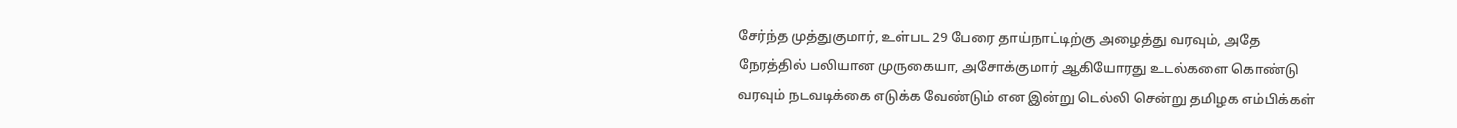சேர்ந்த முத்துகுமார், உள்பட 29 பேரை தாய்நாட்டிற்கு அழைத்து வரவும், அதே நேரத்தில் பலியான முருகையா, அசோக்குமார் ஆகியோரது உடல்களை கொண்டு வரவும் நடவடிக்கை எடுக்க வேண்டும் என இன்று டெல்லி சென்று தமிழக எம்பிக்கள்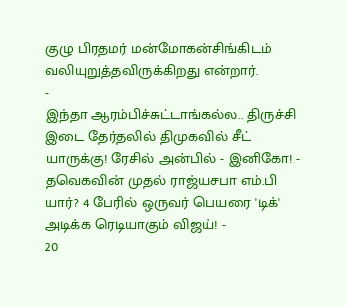குழு பிரதமர் மன்மோகன்சிங்கிடம் வலியுறுத்தவிருக்கிறது என்றார்.
-
இந்தா ஆரம்பிச்சுட்டாங்கல்ல.. திருச்சி இடை தேர்தலில் திமுகவில் சீட் யாருக்கு! ரேசில் அன்பில் - இனிகோ! -
தவெகவின் முதல் ராஜ்யசபா எம்.பி யார்? 4 பேரில் ஒருவர் பெயரை 'டிக்' அடிக்க ரெடியாகும் விஜய்! -
20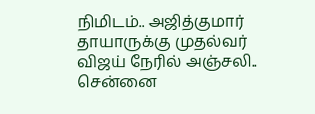நிமிடம்.. அஜித்குமார் தாயாருக்கு முதல்வர் விஜய் நேரில் அஞ்சலி.. சென்னை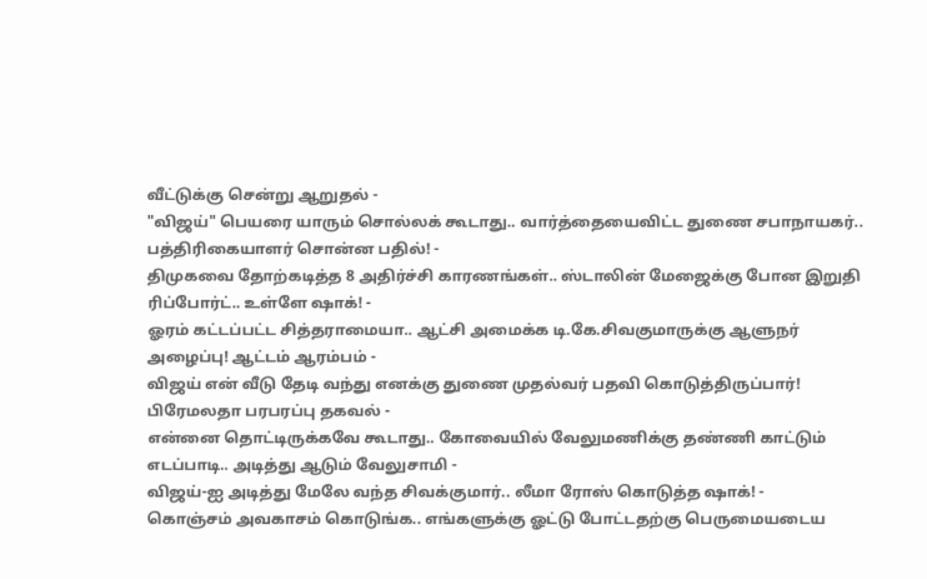வீட்டுக்கு சென்று ஆறுதல் -
"விஜய்" பெயரை யாரும் சொல்லக் கூடாது.. வார்த்தையைவிட்ட துணை சபாநாயகர்.. பத்திரிகையாளர் சொன்ன பதில்! -
திமுகவை தோற்கடித்த 8 அதிர்ச்சி காரணங்கள்.. ஸ்டாலின் மேஜைக்கு போன இறுதி ரிப்போர்ட்.. உள்ளே ஷாக்! -
ஓரம் கட்டப்பட்ட சித்தராமையா.. ஆட்சி அமைக்க டி.கே.சிவகுமாருக்கு ஆளுநர் அழைப்பு! ஆட்டம் ஆரம்பம் -
விஜய் என் வீடு தேடி வந்து எனக்கு துணை முதல்வர் பதவி கொடுத்திருப்பார்! பிரேமலதா பரபரப்பு தகவல் -
என்னை தொட்டிருக்கவே கூடாது.. கோவையில் வேலுமணிக்கு தண்ணி காட்டும் எடப்பாடி.. அடித்து ஆடும் வேலுசாமி -
விஜய்-ஐ அடித்து மேலே வந்த சிவக்குமார்.. லீமா ரோஸ் கொடுத்த ஷாக்! -
கொஞ்சம் அவகாசம் கொடுங்க.. எங்களுக்கு ஓட்டு போட்டதற்கு பெருமையடைய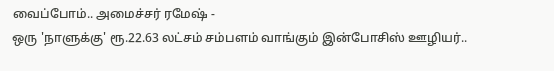வைப்போம்.. அமைச்சர் ரமேஷ் -
ஒரு 'நாளுக்கு' ரூ.22.63 லட்சம் சம்பளம் வாங்கும் இன்போசிஸ் ஊழியர்..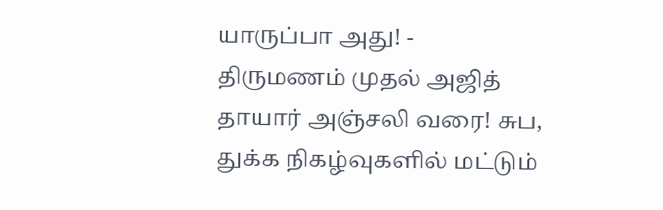யாருப்பா அது! -
திருமணம் முதல் அஜித் தாயார் அஞ்சலி வரை! சுப, துக்க நிகழ்வுகளில் மட்டும்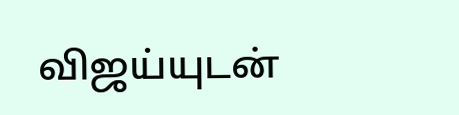விஜய்யுடன்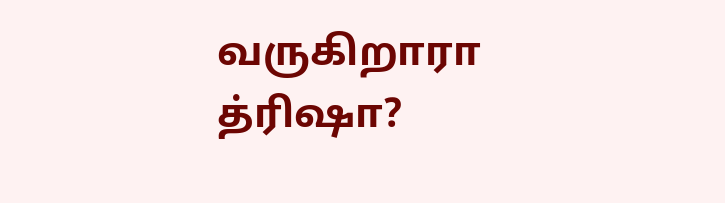வருகிறாரா த்ரிஷா?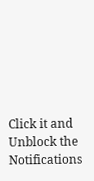Click it and Unblock the Notifications